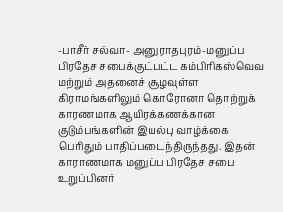-பாசீர் சல்வா- அனுராதபுரம்-மனுப்ப பிரதேச சபைக்குட்பட்ட கம்பிரிகஸ்வெவ மற்றும் அதனைச் சூழவுள்ள கிராமங்களிலும் கொரோனா தொற்றுக் காரணமாக ஆயிரக்கணக்கான குடும்பங்களின் இயல்பு வாழ்க்கை பெரிதும் பாதிப்படைந்திருந்தது. இதன் காராணமாக மனுப்ப பிரதேச சபை உறுப்பினர்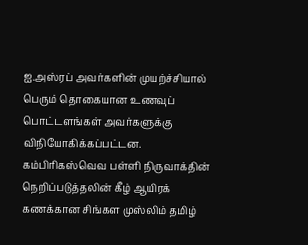ஐ.அஸ்ரப் அவர்களின் முயற்ச்சியால் பெரும் தொகையான உணவுப் பொட்டளங்கள் அவர்களுக்கு விநியோகிக்கப்பட்டன. கம்பிரிகஸ்வெவ பள்ளி நிருவாக்தின் நெறிப்படுத்தலின் கீழ் ஆயிரக் கணக்கான சிங்கள முஸ்லிம் தமிழ்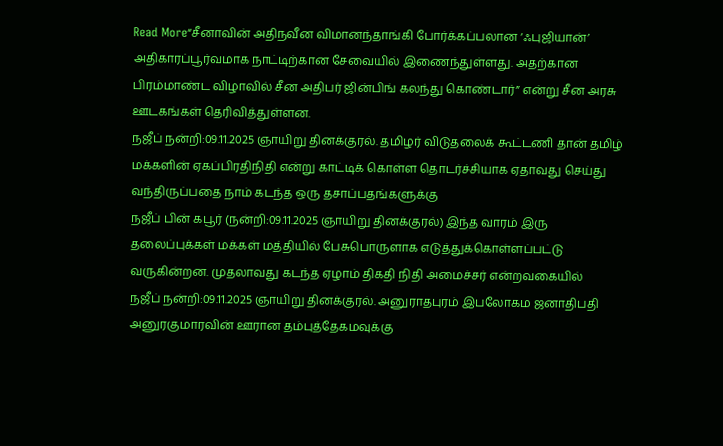Read More“சீனாவின் அதிநவீன விமானந்தாங்கி போர்க்கப்பலான ‘ஃபுஜியான்’ அதிகாரப்பூர்வமாக நாட்டிற்கான சேவையில் இணைந்துள்ளது. அதற்கான பிரம்மாண்ட விழாவில் சீன அதிபர் ஜின்பிங் கலந்து கொண்டார்” என்று சீன அரசு ஊடகங்கள் தெரிவித்துள்ளன.
நஜீப் நன்றி:09.11.2025 ஞாயிறு தினக்குரல். தமிழர் விடுதலைக் கூட்டணி தான் தமிழ் மக்களின் ஏகப்பிரதிநிதி என்று காட்டிக் கொள்ள தொடர்ச்சியாக ஏதாவது செய்து வந்திருப்பதை நாம் கடந்த ஒரு தசாப்பதங்களுக்கு
நஜீப் பின் கபூர் (நன்றி:09.11.2025 ஞாயிறு தினக்குரல்) இந்த வாரம் இரு தலைப்புக்கள் மக்கள் மத்தியில் பேசுபொருளாக எடுத்துக்கொள்ளப்பட்டு வருகின்றன. முதலாவது கடந்த ஏழாம் திகதி நிதி அமைச்சர் என்றவகையில்
நஜீப் நன்றி:09.11.2025 ஞாயிறு தினக்குரல். அனுராதபுரம் இபலோகம ஜனாதிபதி அனுரகுமாரவின் ஊரான தம்புத்தேகமவுக்கு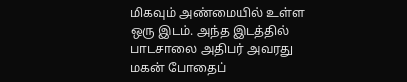மிகவும் அண்மையில் உள்ள ஒரு இடம். அந்த இடத்தில் பாடசாலை அதிபர் அவரது மகன் போதைப்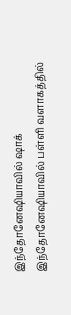இந்தோனேஷியாவில் ஷாக் இந்தோனேஷியாவில் பள்ளி வளாகத்தில்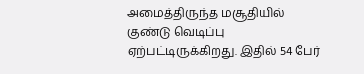அமைத்திருந்த மசூதியில் குண்டு வெடிப்பு ஏற்பட்டிருக்கிறது. இதில் 54 பேர்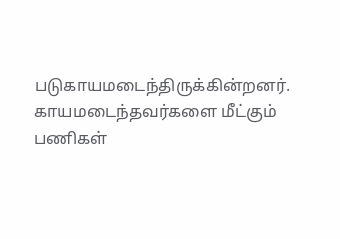படுகாயமடைந்திருக்கின்றனர். காயமடைந்தவர்களை மீட்கும் பணிகள்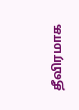தீவிரமாக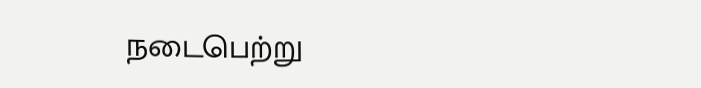நடைபெற்று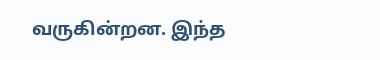வருகின்றன. இந்த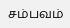சம்பவம்